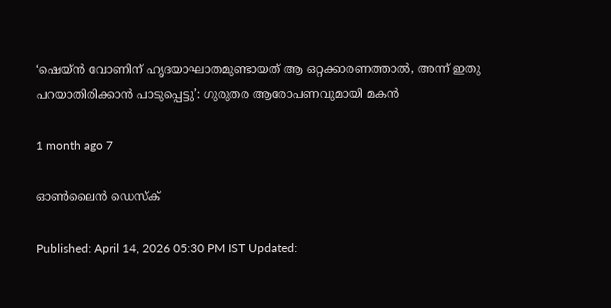‘ഷെയ്ൻ വോണിന് ഹൃദയാഘാതമുണ്ടായത് ആ ഒറ്റക്കാരണത്താൽ, അന്ന് ഇതു പറയാതിരിക്കാൻ പാടുപ്പെട്ടു’: ഗുരുതര ആരോപണവുമായി മകൻ

1 month ago 7

ഓൺലൈൻ ഡെസ്‌ക്

Published: April 14, 2026 05:30 PM IST Updated: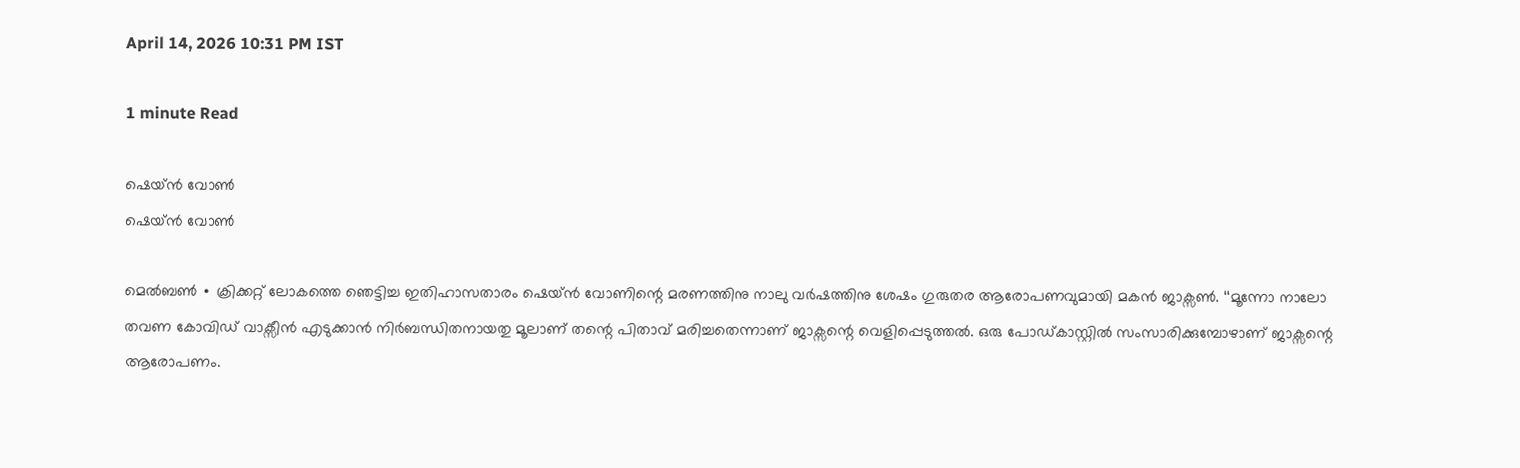April 14, 2026 10:31 PM IST

1 minute Read

ഷെയ്ൻ വോൺ
ഷെയ്ൻ വോൺ

മെൽബൺ ∙ ക്രിക്കറ്റ് ലോകത്തെ ഞെട്ടിച്ച ഇതിഹാസതാരം ഷെയ്ൻ വോണിന്റെ മരണത്തിനു നാലു വർഷത്തിനു ശേഷം ഗുരുതര ആരോപണവുമായി മകൻ ജാക്സൺ. ‘‘മൂന്നോ നാലോ തവണ കോവിഡ് വാക്സീൻ എടുക്കാൻ നിർബന്ധിതനായതു മൂലാണ് തന്റെ പിതാവ് മരിച്ചതെന്നാണ് ജാക്സന്റെ വെളിപ്പെടുത്തൽ. ഒരു പോഡ്കാസ്റ്റിൽ സംസാരിക്കുമ്പോഴാണ് ജാക്സന്റെ ആരോപണം.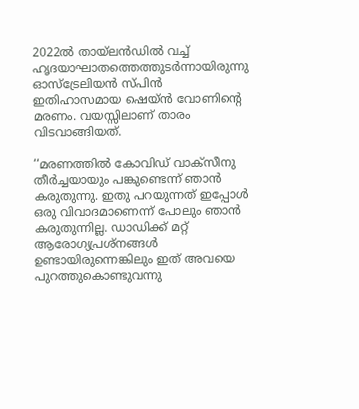2022ൽ തായ്‌ലൻഡിൽ വച്ച് ഹൃദയാഘാതത്തെത്തുടർന്നായിരുന്നു ഓസ്ട്രേലിയൻ സ്പിൻ ഇതിഹാസമായ ഷെയ്ൻ വോണിന്റെ മരണം. വയസ്സിലാണ് താരം വിടവാങ്ങിയത്.

‘‘മരണത്തിൽ കോവിഡ് വാക്‌സീനു തീർച്ചയായും പങ്കുണ്ടെന്ന് ഞാൻ കരുതുന്നു. ഇതു പറയുന്നത് ഇപ്പോൾ ഒരു വിവാദമാണെന്ന് പോലും ഞാൻ കരുതുന്നില്ല. ഡാഡിക്ക് മറ്റ് ആരോഗ്യപ്രശ്നങ്ങൾ ഉണ്ടായിരുന്നെങ്കിലും ഇത് അവയെ പുറത്തുകൊണ്ടുവന്നു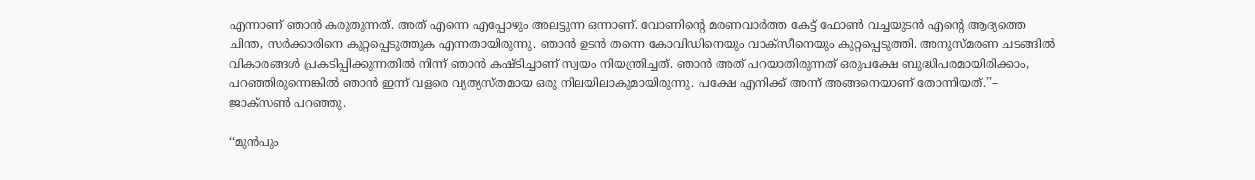എന്നാണ് ഞാൻ കരുതുന്നത്. അത് എന്നെ എപ്പോഴും അലട്ടുന്ന ഒന്നാണ്. വോണിന്റെ മരണവാർത്ത കേട്ട് ഫോൺ വച്ചയുടൻ എന്റെ ആദ്യത്തെ ചിന്ത, സർക്കാരിനെ കുറ്റപ്പെടുത്തുക എന്നതായിരുന്നു. ഞാൻ ഉടൻ തന്നെ കോവിഡിനെയും വാക്സീനെയും കുറ്റപ്പെടുത്തി. അനുസ്മരണ ചടങ്ങിൽ വികാരങ്ങൾ പ്രകടിപ്പിക്കുന്നതിൽ നിന്ന് ഞാൻ കഷ്ടിച്ചാണ് സ്വയം നിയന്ത്രിച്ചത്. ഞാൻ അത് പറയാതിരുന്നത് ഒരുപക്ഷേ ബുദ്ധിപരമായിരിക്കാം, പറഞ്ഞിരുന്നെങ്കിൽ ഞാൻ ഇന്ന് വളരെ വ്യത്യസ്തമായ ഒരു നിലയിലാകുമായിരുന്നു. പക്ഷേ എനിക്ക് അന്ന് അങ്ങനെയാണ് തോന്നിയത്.’’– ജാക്സൺ പറഞ്ഞു.

‘‘മുൻപും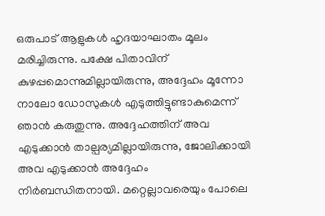ഒരുപാട് ആളുകൾ ഹൃദയാഘാതം മൂലം മരിച്ചിരുന്നു. പക്ഷേ പിതാവിന് കുഴപ്പമൊന്നുമില്ലായിരുന്നു, അദ്ദേഹം മൂന്നോ നാലോ ഡോസുകൾ എടുത്തിട്ടുണ്ടാകുമെന്ന് ഞാൻ കരുതുന്നു. അദ്ദേഹത്തിന് അവ എടുക്കാൻ താല്പര്യമില്ലായിരുന്നു, ജോലിക്കായി അവ എടുക്കാൻ അദ്ദേഹം നിർബന്ധിതനായി. മറ്റെല്ലാവരെയും പോലെ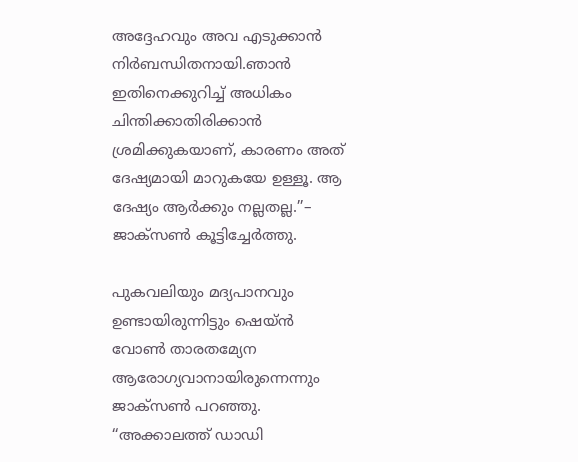അദ്ദേഹവും അവ എടുക്കാൻ നിർബന്ധിതനായി.ഞാൻ ഇതിനെക്കുറിച്ച് അധികം ചിന്തിക്കാതിരിക്കാൻ ശ്രമിക്കുകയാണ്, കാരണം അത് ദേഷ്യമായി മാറുകയേ ഉള്ളൂ. ആ ദേഷ്യം ആർക്കും നല്ലതല്ല.’’– ജാക്സൺ കൂട്ടിച്ചേർത്തു.

പുകവലിയും മദ്യപാനവും ഉണ്ടായിരുന്നിട്ടും ഷെയ്ൻ വോൺ താരതമ്യേന ആരോഗ്യവാനായിരുന്നെന്നും ജാക്സൺ പറഞ്ഞു. ‘‘അക്കാലത്ത് ഡാഡി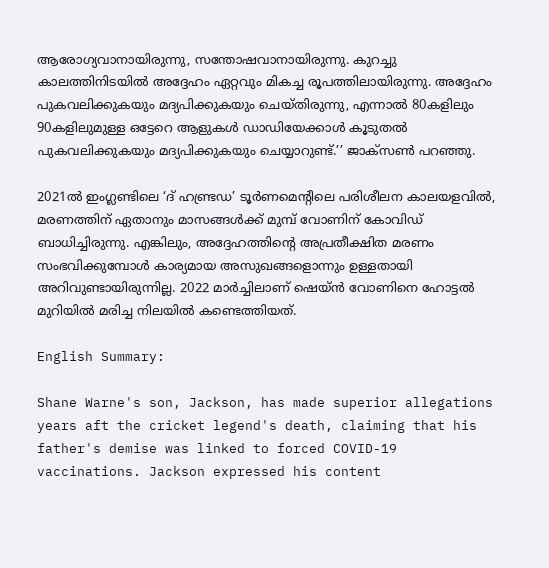ആരോഗ്യവാനായിരുന്നു, സന്തോഷവാനായിരുന്നു. കുറച്ചു കാലത്തിനിടയിൽ അദ്ദേഹം ഏറ്റവും മികച്ച രൂപത്തിലായിരുന്നു. അദ്ദേഹം പുകവലിക്കുകയും മദ്യപിക്കുകയും ചെയ്തിരുന്നു, എന്നാൽ 80കളിലും 90കളിലുമുള്ള ഒട്ടേറെ ആളുകൾ ഡാഡിയേക്കാൾ കൂടുതൽ പുകവലിക്കുകയും മദ്യപിക്കുകയും ചെയ്യാറുണ്ട്.’’ ജാക്സൺ പറഞ്ഞു.

2021ൽ ഇംഗ്ലണ്ടിലെ ‘ദ് ഹണ്ട്രഡ’ ടൂർണമെന്റിലെ പരിശീലന കാലയളവിൽ, മരണത്തിന് ഏതാനും മാസങ്ങൾക്ക് മുമ്പ് വോണിന് കോവിഡ് ബാധിച്ചിരുന്നു. എങ്കിലും, അദ്ദേഹത്തിന്റെ അപ്രതീക്ഷിത മരണം സംഭവിക്കുമ്പോൾ കാര്യമായ അസുഖങ്ങളൊന്നും ഉള്ളതായി അറിവുണ്ടായിരുന്നില്ല. 2022 മാര്‍ച്ചിലാണ് ഷെയ്ൻ വോണിനെ ഹോട്ടൽ മുറിയിൽ മരിച്ച നിലയിൽ കണ്ടെത്തിയത്.

English Summary:

Shane Warne's son, Jackson, has made superior allegations years aft the cricket legend's death, claiming that his father's demise was linked to forced COVID-19 vaccinations. Jackson expressed his content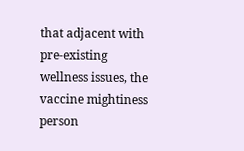that adjacent with pre-existing wellness issues, the vaccine mightiness person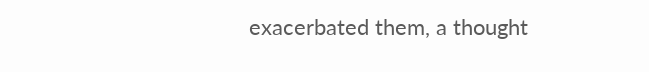exacerbated them, a thought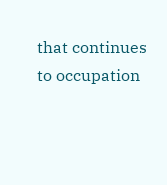that continues to occupation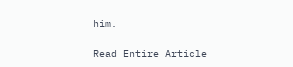him.

Read Entire Article